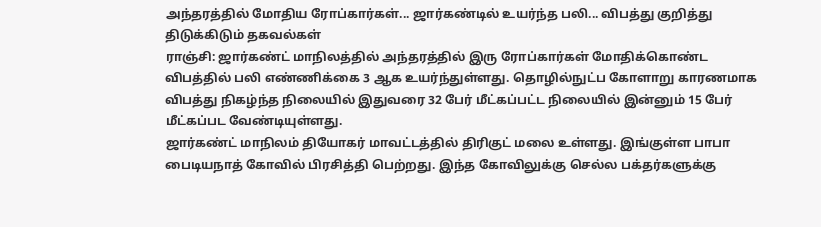அந்தரத்தில் மோதிய ரோப்கார்கள்... ஜார்கண்டில் உயர்ந்த பலி... விபத்து குறித்து திடுக்கிடும் தகவல்கள்
ராஞ்சி: ஜார்கண்ட் மாநிலத்தில் அந்தரத்தில் இரு ரோப்கார்கள் மோதிக்கொண்ட விபத்தில் பலி எண்ணிக்கை 3 ஆக உயர்ந்துள்ளது. தொழில்நுட்ப கோளாறு காரணமாக விபத்து நிகழ்ந்த நிலையில் இதுவரை 32 பேர் மீட்கப்பட்ட நிலையில் இன்னும் 15 பேர் மீட்கப்பட வேண்டியுள்ளது.
ஜார்கண்ட் மாநிலம் தியோகர் மாவட்டத்தில் திரிகுட் மலை உள்ளது. இங்குள்ள பாபா பைடியநாத் கோவில் பிரசித்தி பெற்றது. இந்த கோவிலுக்கு செல்ல பக்தர்களுக்கு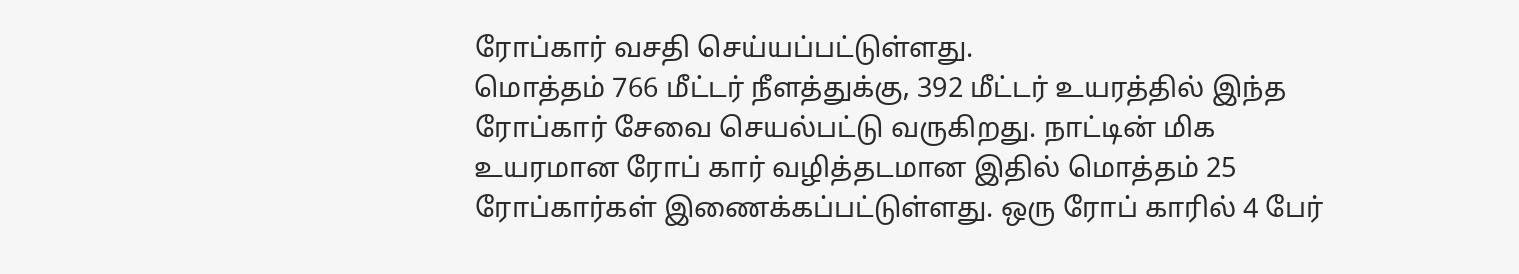ரோப்கார் வசதி செய்யப்பட்டுள்ளது.
மொத்தம் 766 மீட்டர் நீளத்துக்கு, 392 மீட்டர் உயரத்தில் இந்த ரோப்கார் சேவை செயல்பட்டு வருகிறது. நாட்டின் மிக உயரமான ரோப் கார் வழித்தடமான இதில் மொத்தம் 25 ரோப்கார்கள் இணைக்கப்பட்டுள்ளது. ஒரு ரோப் காரில் 4 பேர்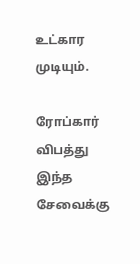உட்கார முடியும்.

ரோப்கார் விபத்து
இந்த சேவைக்கு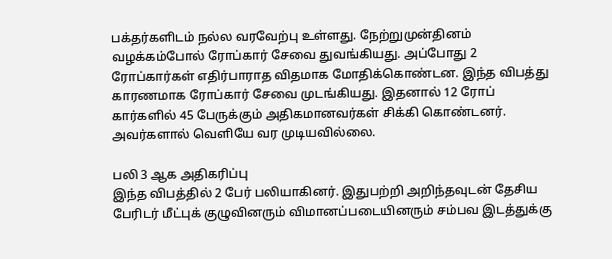பக்தர்களிடம் நல்ல வரவேற்பு உள்ளது. நேற்றுமுன்தினம் வழக்கம்போல் ரோப்கார் சேவை துவங்கியது. அப்போது 2 ரோப்கார்கள் எதிர்பாராத விதமாக மோதிக்கொண்டன. இந்த விபத்து காரணமாக ரோப்கார் சேவை முடங்கியது. இதனால் 12 ரோப் கார்களில் 45 பேருக்கும் அதிகமானவர்கள் சிக்கி கொண்டனர். அவர்களால் வெளியே வர முடியவில்லை.

பலி 3 ஆக அதிகரிப்பு
இந்த விபத்தில் 2 பேர் பலியாகினர். இதுபற்றி அறிந்தவுடன் தேசிய பேரிடர் மீட்புக் குழுவினரும் விமானப்படையினரும் சம்பவ இடத்துக்கு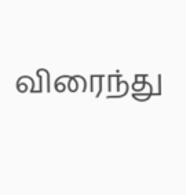விரைந்து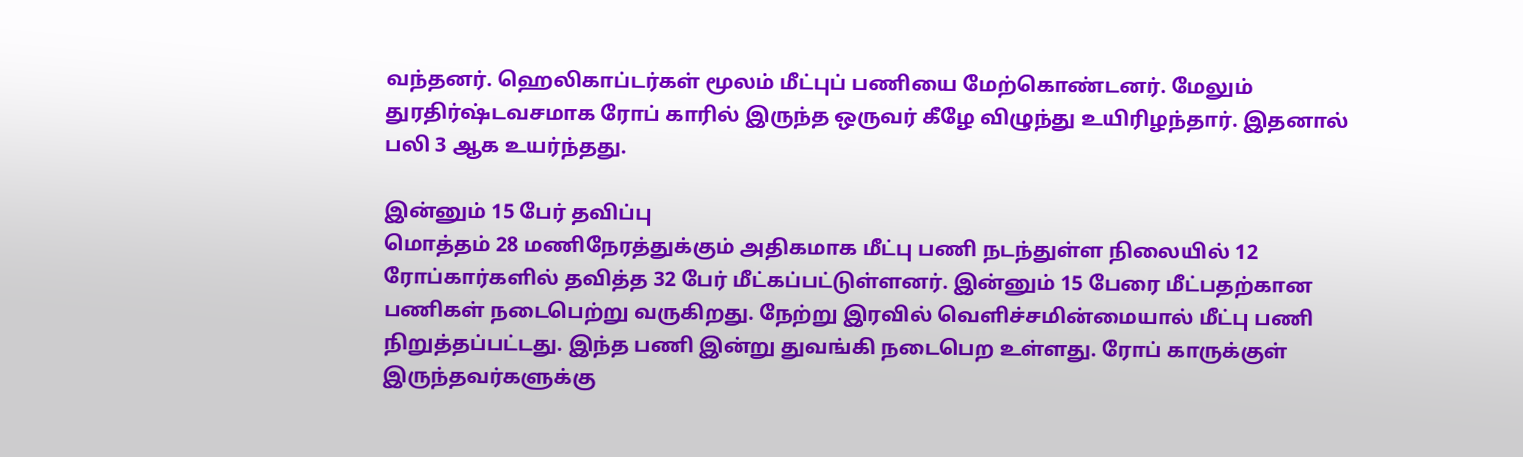வந்தனர். ஹெலிகாப்டர்கள் மூலம் மீட்புப் பணியை மேற்கொண்டனர். மேலும் துரதிர்ஷ்டவசமாக ரோப் காரில் இருந்த ஒருவர் கீழே விழுந்து உயிரிழந்தார். இதனால் பலி 3 ஆக உயர்ந்தது.

இன்னும் 15 பேர் தவிப்பு
மொத்தம் 28 மணிநேரத்துக்கும் அதிகமாக மீட்பு பணி நடந்துள்ள நிலையில் 12 ரோப்கார்களில் தவித்த 32 பேர் மீட்கப்பட்டுள்ளனர். இன்னும் 15 பேரை மீட்பதற்கான பணிகள் நடைபெற்று வருகிறது. நேற்று இரவில் வெளிச்சமின்மையால் மீட்பு பணி நிறுத்தப்பட்டது. இந்த பணி இன்று துவங்கி நடைபெற உள்ளது. ரோப் காருக்குள் இருந்தவர்களுக்கு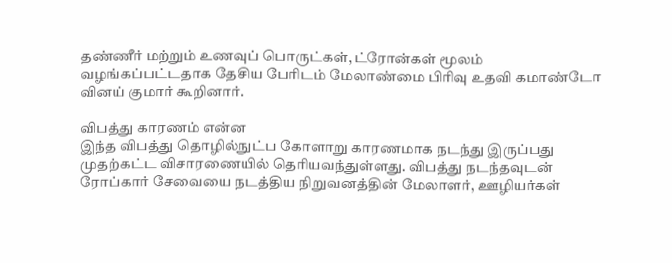தண்ணீர் மற்றும் உணவுப் பொருட்கள், ட்ரோன்கள் மூலம் வழங்கப்பட்டதாக தேசிய பேரிடம் மேலாண்மை பிரிவு உதவி கமாண்டோ வினய் குமார் கூறினார்.

விபத்து காரணம் என்ன
இந்த விபத்து தொழில்நுட்ப கோளாறு காரணமாக நடந்து இருப்பது முதற்கட்ட விசாரணையில் தெரியவந்துள்ளது. விபத்து நடந்தவுடன் ரோப்கார் சேவையை நடத்திய நிறுவனத்தின் மேலாளர், ஊழியர்கள்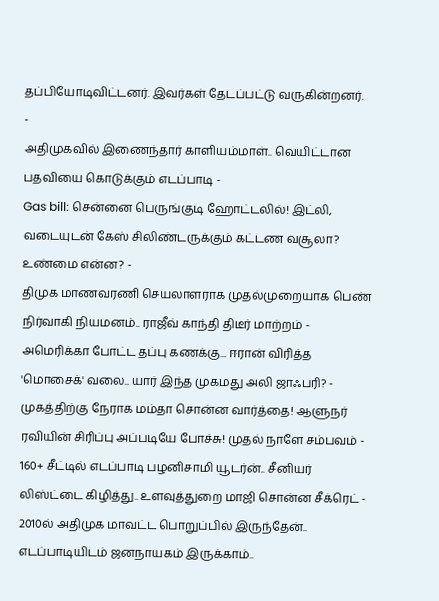தப்பியோடிவிட்டனர். இவர்கள் தேடப்பட்டு வருகின்றனர்.
-
அதிமுகவில் இணைந்தார் காளியம்மாள்.. வெயிட்டான பதவியை கொடுக்கும் எடப்பாடி -
Gas bill: சென்னை பெருங்குடி ஹோட்டலில்! இட்லி, வடையுடன் கேஸ் சிலிண்டருக்கும் கட்டண வசூலா? உண்மை என்ன? -
திமுக மாணவரணி செயலாளராக முதல்முறையாக பெண் நிர்வாகி நியமனம்.. ராஜீவ் காந்தி திடீர் மாற்றம் -
அமெரிக்கா போட்ட தப்பு கணக்கு... ஈரான் விரித்த 'மொசைக்' வலை.. யார் இந்த முகமது அலி ஜாஃபரி? -
முகத்திற்கு நேராக மம்தா சொன்ன வார்த்தை! ஆளுநர் ரவியின் சிரிப்பு அப்படியே போச்சு! முதல் நாளே சம்பவம் -
160+ சீட்டில் எடப்பாடி பழனிசாமி யூடர்ன்.. சீனியர் லிஸ்ட்டை கிழித்து.. உளவுத்துறை மாஜி சொன்ன சீக்ரெட் -
2010ல் அதிமுக மாவட்ட பொறுப்பில் இருந்தேன்.. எடப்பாடியிடம் ஜனநாயகம் இருக்காம்..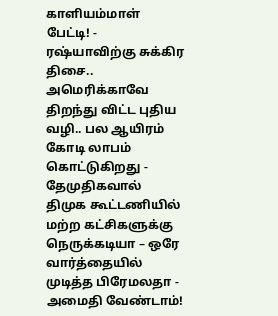காளியம்மாள் பேட்டி! -
ரஷ்யாவிற்கு சுக்கிர திசை.. அமெரிக்காவே திறந்து விட்ட புதிய வழி.. பல ஆயிரம் கோடி லாபம் கொட்டுகிறது -
தேமுதிகவால் திமுக கூட்டணியில் மற்ற கட்சிகளுக்கு நெருக்கடியா – ஒரே வார்த்தையில் முடித்த பிரேமலதா -
அமைதி வேண்டாம்!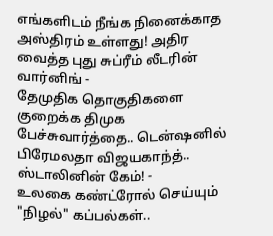எங்களிடம் நீங்க நினைக்காத அஸ்திரம் உள்ளது! அதிர வைத்த புது சுப்ரீம் லீடரின் வார்னிங் -
தேமுதிக தொகுதிகளை குறைக்க திமுக பேச்சுவார்த்தை.. டென்ஷனில் பிரேமலதா விஜயகாந்த்.. ஸ்டாலினின் கேம்! -
உலகை கண்ட்ரோல் செய்யும் "நிழல்" கப்பல்கள்..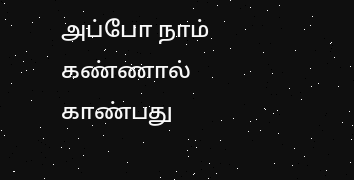அப்போ நாம் கண்ணால் காண்பது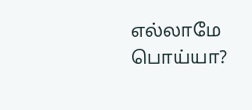எல்லாமே பொய்யா?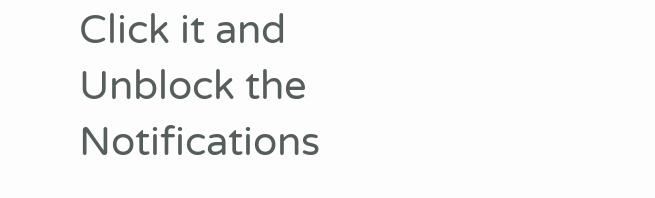Click it and Unblock the Notifications